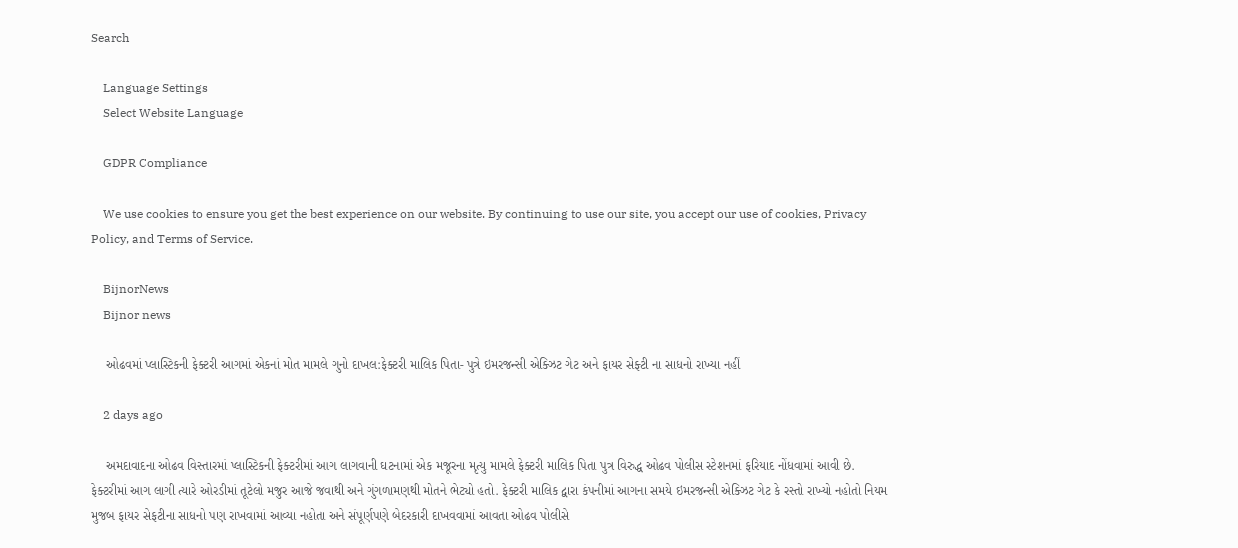Search

    Language Settings
    Select Website Language

    GDPR Compliance

    We use cookies to ensure you get the best experience on our website. By continuing to use our site, you accept our use of cookies, Privacy Policy, and Terms of Service.

    BijnorNews
    Bijnor news

    ઓઢવમાં પ્લાસ્ટિકની ફેક્ટરી આગમાં એકનાં મોત મામલે ગુનો દાખલ:ફેક્ટરી માલિક પિતા- પુત્રે ઇમરજન્સી એક્ઝિટ ગેટ અને ફાયર સેફ્ટી ના સાધનો રાખ્યા નહીં

    2 days ago

    અમદાવાદના ઓઢવ વિસ્તારમાં પ્લાસ્ટિકની ફેક્ટરીમાં આગ લાગવાની ઘટનામાં એક મજૂરના મૃત્યુ મામલે ફેક્ટરી માલિક પિતા પુત્ર વિરુદ્ધ ઓઢવ પોલીસ સ્ટેશનમાં ફરિયાદ નોંધવામાં આવી છે. ફેક્ટરીમાં આગ લાગી ત્યારે ઓરડીમાં તૂટેલો મજુર આજે જવાથી અને ગુંગળામણથી મોતને ભેટ્યો હતો. ફેક્ટરી માલિક દ્વારા કંપનીમાં આગના સમયે ઇમરજન્સી એક્ઝિટ ગેટ કે રસ્તો રાખ્યો નહોતો નિયમ મુજબ ફાયર સેફટીના સાધનો પણ રાખવામાં આવ્યા નહોતા અને સંપૂર્ણપણે બેદરકારી દાખવવામાં આવતા ઓઢવ પોલીસે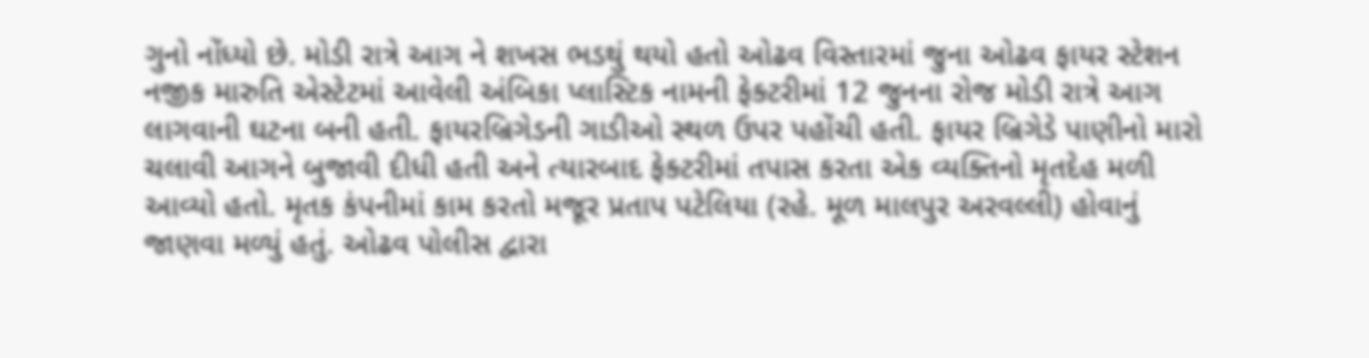ગુનો નોંધ્યો છે. મોડી રાત્રે આગ ને શખસ ભડથું થયો હતો ઓઢવ વિસ્તારમાં જુના ઓઢવ ફાયર સ્ટેશન નજીક મારુતિ એસ્ટેટમાં આવેલી અંબિકા પ્લાસ્ટિક નામની ફેક્ટરીમાં 12 જુનના રોજ મોડી રાત્રે આગ લાગવાની ઘટના બની હતી. ફાયરબ્રિગેડની ગાડીઓ સ્થળ ઉપર પહોંચી હતી. ફાયર બ્રિગેડે પાણીનો મારો ચલાવી આગને બુજાવી દીધી હતી અને ત્યારબાદ ફેક્ટરીમાં તપાસ કરતા એક વ્યક્તિનો મૃતદેહ મળી આવ્યો હતો. મૃતક કંપનીમાં કામ કરતો મજૂર પ્રતાપ પટેલિયા (રહે. મૂળ માલપુર અરવલ્લી) હોવાનું જાણવા મળ્યું હતું. ઓઢવ પોલીસ દ્વારા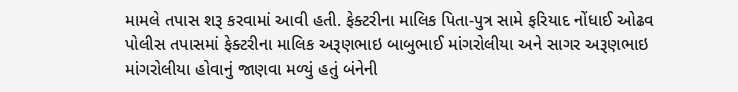મામલે તપાસ શરૂ કરવામાં આવી હતી. ફેક્ટરીના માલિક પિતા-પુત્ર સામે ફરિયાદ નોંધાઈ ઓઢવ પોલીસ તપાસમાં ફેક્ટરીના માલિક અરૂણભાઇ બાબુભાઈ માંગરોલીયા અને સાગર અરૂણભાઇ માંગરોલીયા હોવાનું જાણવા મળ્યું હતું બંનેની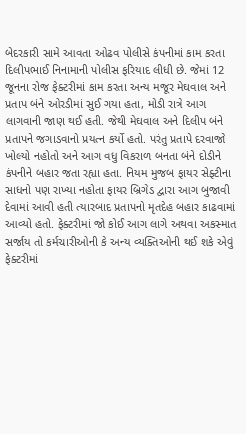બેદરકારી સામે આવતા ઓઢવ પોલીસે કંપનીમાં કામ કરતા દિલીપભાઈ નિનામાની પોલીસ ફરિયાદ લીધી છે. જેમાં 12 જૂનના રોજ ફેક્ટરીમાં કામ કરતા અન્ય મજૂર મેઘવાલ અને પ્રતાપ બંને ઓરડીમાં સુઈ ગયા હતા, મોડી રાત્રે આગ લાગવાની જાણ થઈ હતી. જેથી મેઘવાલ અને દિલીપ બંને પ્રતાપને જગાડવાનો પ્રયત્ન કર્યો હતો. પરંતુ પ્રતાપે દરવાજો ખોલ્યો નહોતો અને આગ વધુ વિકરાળ બનતા બંને દોડીને કંપનીને બહાર જતા રહ્યા હતા. નિયમ મુજબ ફાયર સેફ્ટીના સાધનો પણ રાખ્યા નહોતા ફાયર બ્રિગેડ દ્વારા આગ બુજાવી દેવામાં આવી હતી ત્યારબાદ પ્રતાપનો મૃતદેહ બહાર કાઢવામાં આવ્યો હતો. ફેક્ટરીમાં જો કોઈ આગ લાગે અથવા અકસ્માત સર્જાય તો કર્મચારીઓની કે અન્ય વ્યક્તિઓની થઈ શકે એવું ફેક્ટરીમાં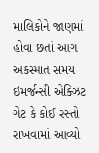માલિકોને જાણમાં હોવા છતાં આગ અકસ્માત સમય ઇમર્જન્સી એક્ઝિટ ગેટ કે કોઈ રસ્તો રાખવામાં આવ્યો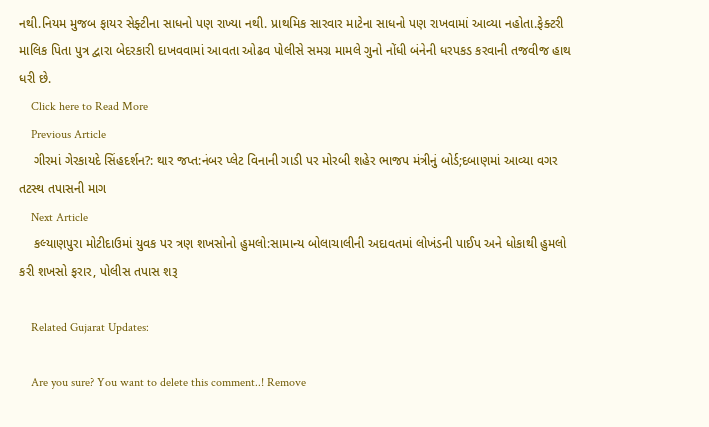નથી.નિયમ મુજબ ફાયર સેફ્ટીના સાધનો પણ રાખ્યા નથી. પ્રાથમિક સારવાર માટેના સાધનો પણ રાખવામાં આવ્યા નહોતા.ફેક્ટરી માલિક પિતા પુત્ર દ્વારા બેદરકારી દાખવવામાં આવતા ઓઢવ પોલીસે સમગ્ર મામલે ગુનો નોંધી બંનેની ધરપકડ કરવાની તજવીજ હાથ ધરી છે.
    Click here to Read More
    Previous Article
    ગીરમાં ગેરકાયદે સિંહદર્શન?: થાર જપ્ત:નંબર પ્લેટ વિનાની ગાડી પર મોરબી શહેર ભાજપ મંત્રીનું બોર્ડ;દબાણમાં આવ્યા વગર તટસ્થ તપાસની માગ
    Next Article
    કલ્યાણપુરા મોટીદાઉમાં યુવક પર ત્રણ શખસોનો હુમલો:સામાન્ય બોલાચાલીની અદાવતમાં લોખંડની પાઈપ અને ધોકાથી હુમલો કરી શખસો ફરાર, પોલીસ તપાસ શરૂ

    Related Gujarat Updates:

    Are you sure? You want to delete this comment..! Remove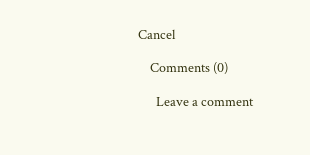Cancel

    Comments (0)

      Leave a comment